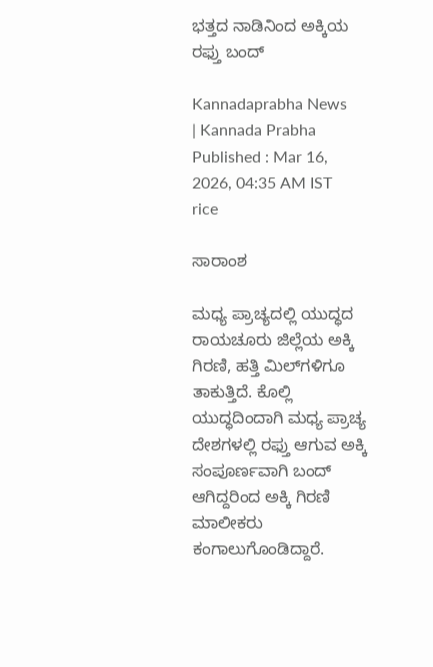ಭತ್ತದ ನಾಡಿನಿಂದ ಅಕ್ಕಿಯ ರಫ್ತು ಬಂದ್

Kannadaprabha News   | Kannada Prabha
Published : Mar 16, 2026, 04:35 AM IST
rice

ಸಾರಾಂಶ

ಮಧ್ಯ ಪ್ರಾಚ್ಯದಲ್ಲಿ ಯುದ್ಧದ ರಾಯಚೂರು ಜಿಲ್ಲೆಯ ಅಕ್ಕಿ ಗಿರಣಿ, ಹತ್ತಿ ಮಿಲ್‌ಗಳಿಗೂ ತಾಕುತ್ತಿದೆ. ಕೊಲ್ಲಿ ಯುದ್ಧದಿಂದಾಗಿ ಮಧ್ಯ ಪ್ರಾಚ್ಯ ದೇಶಗಳಲ್ಲಿ ರಫ್ತು ಆಗುವ ಅಕ್ಕಿ ಸಂಪೂರ್ಣವಾಗಿ ಬಂದ್‌ ಆಗಿದ್ದರಿಂದ ಅಕ್ಕಿ ಗಿರಣಿ ಮಾಲೀಕರು ಕಂಗಾಲುಗೊಂಡಿದ್ದಾರೆ.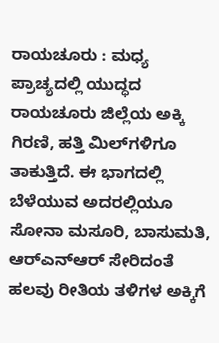ರಾಯಚೂರು : ಮಧ್ಯ ಪ್ರಾಚ್ಯದಲ್ಲಿ ಯುದ್ಧದ ರಾಯಚೂರು ಜಿಲ್ಲೆಯ ಅಕ್ಕಿ ಗಿರಣಿ, ಹತ್ತಿ ಮಿಲ್‌ಗಳಿಗೂ ತಾಕುತ್ತಿದೆ. ಈ ಭಾಗದಲ್ಲಿ ಬೆಳೆಯುವ ಅದರಲ್ಲಿಯೂ ಸೋನಾ ಮಸೂರಿ, ಬಾಸುಮತಿ, ಆರ್‌ಎನ್‌ಆರ್‌ ಸೇರಿದಂತೆ ಹಲವು ರೀತಿಯ ತಳಿಗಳ ಅಕ್ಕಿಗೆ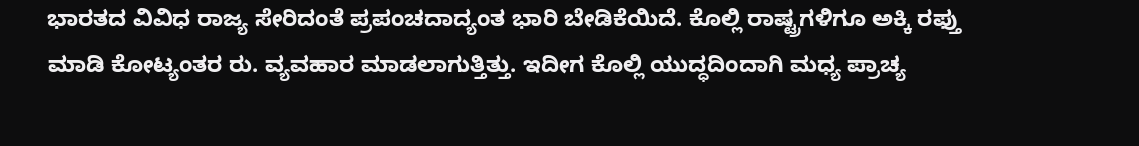ಭಾರತದ ವಿವಿಧ ರಾಜ್ಯ ಸೇರಿದಂತೆ ಪ್ರಪಂಚದಾದ್ಯಂತ ಭಾರಿ ಬೇಡಿಕೆಯಿದೆ. ಕೊಲ್ಲಿ ರಾಷ್ಟ್ರಗಳಿಗೂ ಅಕ್ಕಿ ರಫ್ತು ಮಾಡಿ ಕೋಟ್ಯಂತರ ರು. ವ್ಯವಹಾರ ಮಾಡಲಾಗುತ್ತಿತ್ತು. ಇದೀಗ ಕೊಲ್ಲಿ ಯುದ್ಧದಿಂದಾಗಿ ಮಧ್ಯ ಪ್ರಾಚ್ಯ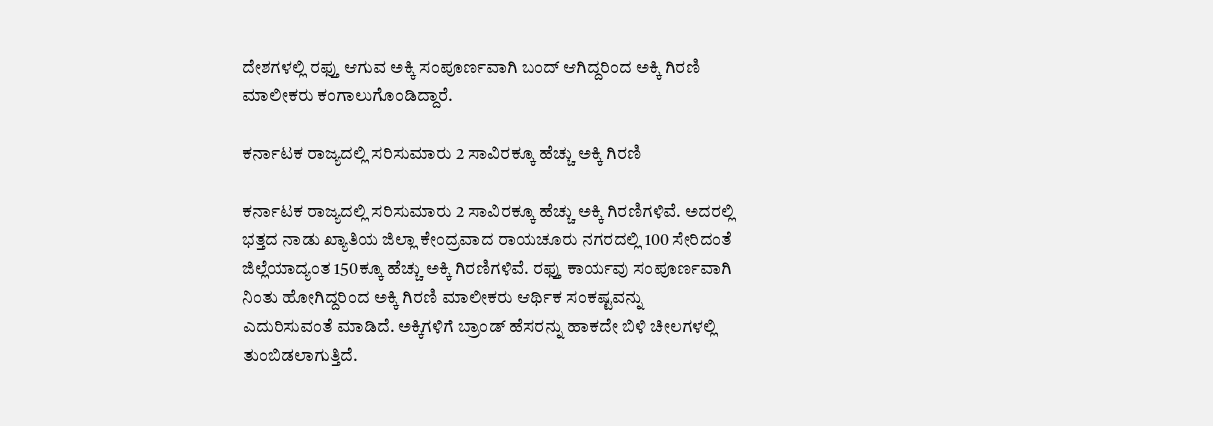ದೇಶಗಳಲ್ಲಿ ರಫ್ತು ಆಗುವ ಅಕ್ಕಿ ಸಂಪೂರ್ಣವಾಗಿ ಬಂದ್‌ ಆಗಿದ್ದರಿಂದ ಅಕ್ಕಿ ಗಿರಣಿ ಮಾಲೀಕರು ಕಂಗಾಲುಗೊಂಡಿದ್ದಾರೆ.

ಕರ್ನಾಟಕ ರಾಜ್ಯದಲ್ಲಿ ಸರಿಸುಮಾರು 2 ಸಾವಿರಕ್ಕೂ ಹೆಚ್ಚು ಅಕ್ಕಿ ಗಿರಣಿ

ಕರ್ನಾಟಕ ರಾಜ್ಯದಲ್ಲಿ ಸರಿಸುಮಾರು 2 ಸಾವಿರಕ್ಕೂ ಹೆಚ್ಚು ಅಕ್ಕಿ ಗಿರಣಿಗಳಿವೆ. ಅದರಲ್ಲಿ ಭತ್ತದ ನಾಡು ಖ್ಯಾತಿಯ ಜಿಲ್ಲಾ ಕೇಂದ್ರವಾದ ರಾಯಚೂರು ನಗರದಲ್ಲಿ 100 ಸೇರಿದಂತೆ ಜಿಲ್ಲೆಯಾದ್ಯಂತ 150ಕ್ಕೂ ಹೆಚ್ಚು ಅಕ್ಕಿ ಗಿರಣಿಗಳಿವೆ. ರಫ್ತು ಕಾರ್ಯವು ಸಂಪೂರ್ಣವಾಗಿ ನಿಂತು ಹೋಗಿದ್ದರಿಂದ ಅಕ್ಕಿ ಗಿರಣಿ ಮಾಲೀಕರು ಆರ್ಥಿಕ ಸಂಕಷ್ಟವನ್ನು ಎದುರಿಸುವಂತೆ ಮಾಡಿದೆ. ಅಕ್ಕಿಗಳಿಗೆ ಬ್ರಾಂಡ್‌ ಹೆಸರನ್ನು ಹಾಕದೇ ಬಿಳಿ ಚೀಲಗಳಲ್ಲಿ ತುಂಬಿಡಲಾಗುತ್ತಿದೆ.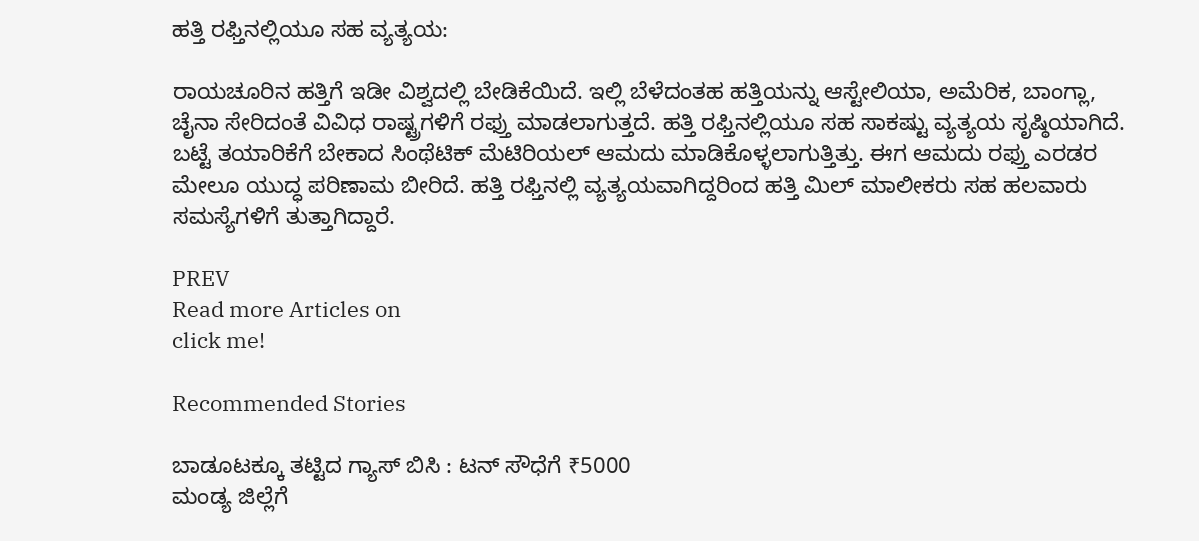ಹತ್ತಿ ರಫ್ತಿನಲ್ಲಿಯೂ ಸಹ ವ್ಯತ್ಯಯ:

ರಾಯಚೂರಿನ ಹತ್ತಿಗೆ ಇಡೀ ವಿಶ್ವದಲ್ಲಿ ಬೇಡಿಕೆಯಿದೆ. ಇಲ್ಲಿ ಬೆಳೆದಂತಹ ಹತ್ತಿಯನ್ನು ಆಸ್ಟೇಲಿಯಾ, ಅಮೆರಿಕ, ಬಾಂಗ್ಲಾ, ಚೈನಾ ಸೇರಿದಂತೆ ವಿವಿಧ ರಾಷ್ಟ್ರಗಳಿಗೆ ರಫ್ತು ಮಾಡಲಾಗುತ್ತದೆ. ಹತ್ತಿ ರಫ್ತಿನಲ್ಲಿಯೂ ಸಹ ಸಾಕಷ್ಟು ವ್ಯತ್ಯಯ ಸೃಷ್ಠಿಯಾಗಿದೆ. ಬಟ್ಟೆ ತಯಾರಿಕೆಗೆ ಬೇಕಾದ ಸಿಂಥೆಟಿಕ್ ಮೆಟಿರಿಯಲ್ ಆಮದು ಮಾಡಿಕೊಳ್ಳಲಾಗುತ್ತಿತ್ತು. ಈಗ ಆಮದು ರಫ್ತು ಎರಡರ ಮೇಲೂ ಯುದ್ಧ ಪರಿಣಾಮ ಬೀರಿದೆ. ಹತ್ತಿ ರಫ್ತಿನಲ್ಲಿ ವ್ಯತ್ಯಯವಾಗಿದ್ದರಿಂದ ಹತ್ತಿ ಮಿಲ್‌ ಮಾಲೀಕರು ಸಹ ಹಲವಾರು ಸಮಸ್ಯೆಗಳಿಗೆ ತುತ್ತಾಗಿದ್ದಾರೆ.

PREV
Read more Articles on
click me!

Recommended Stories

ಬಾಡೂಟಕ್ಕೂ ತಟ್ಟಿದ ಗ್ಯಾಸ್‌ ಬಿಸಿ : ಟನ್‌ ಸೌಧೆಗೆ ₹5000
ಮಂಡ್ಯ ಜಿಲ್ಲೆಗೆ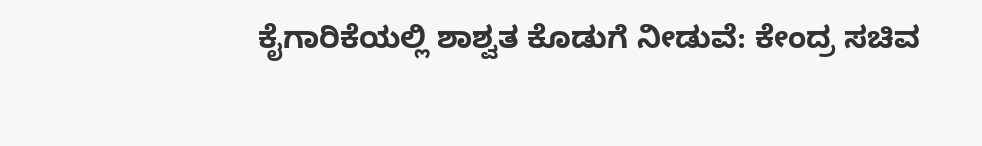ಕೈಗಾರಿಕೆಯಲ್ಲಿ ಶಾಶ್ವತ ಕೊಡುಗೆ ನೀಡುವೆ: ಕೇಂದ್ರ ಸಚಿವ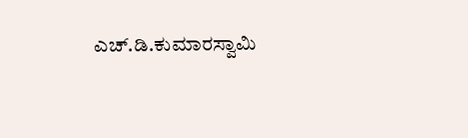ಎಚ್.ಡಿ.ಕುಮಾರಸ್ವಾಮಿ